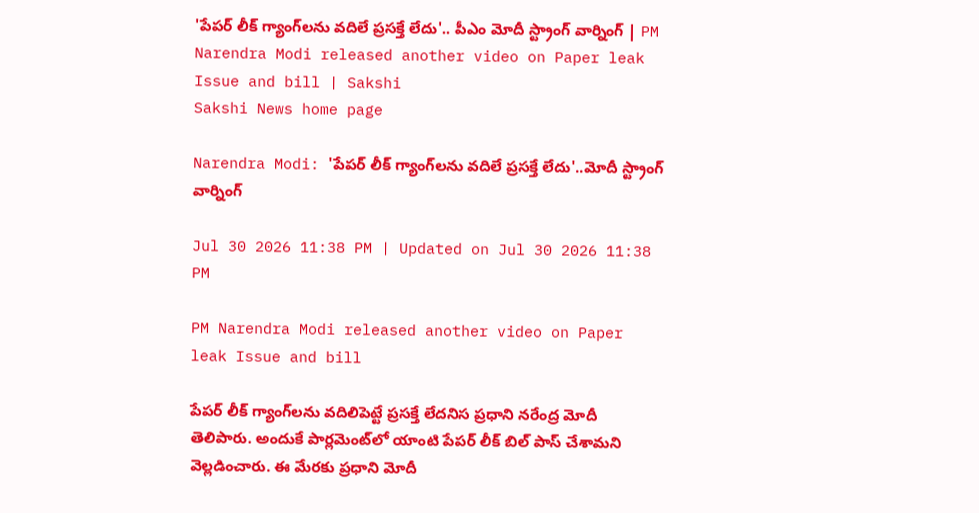'పేపర్ లీక్ గ్యాంగ్‌లను వదిలే ప్రసక్తే లేదు'.. పీఎం మోదీ స్ట్రాంగ్ వార్నింగ్ | PM Narendra Modi released another video on Paper leak Issue and bill | Sakshi
Sakshi News home page

Narendra Modi: 'పేపర్ లీక్ గ్యాంగ్‌లను వదిలే ప్రసక్తే లేదు'..మోదీ స్ట్రాంగ్ వార్నింగ్

Jul 30 2026 11:38 PM | Updated on Jul 30 2026 11:38 PM

PM Narendra Modi released another video on Paper leak Issue and bill

పేపర్ లీక్ గ్యాంగ్‌లను వదిలిపెట్టే ప్రసక్తే లేదనిస ప్రధాని నరేంద్ర మోదీ తెలిపారు. అందుకే పార్లమెంట్‌లో యాంటి పేపర్ లీక్ బిల్ పాస్ చేశామని వెల్లడించారు. ఈ మేరకు ప్రధాని మోదీ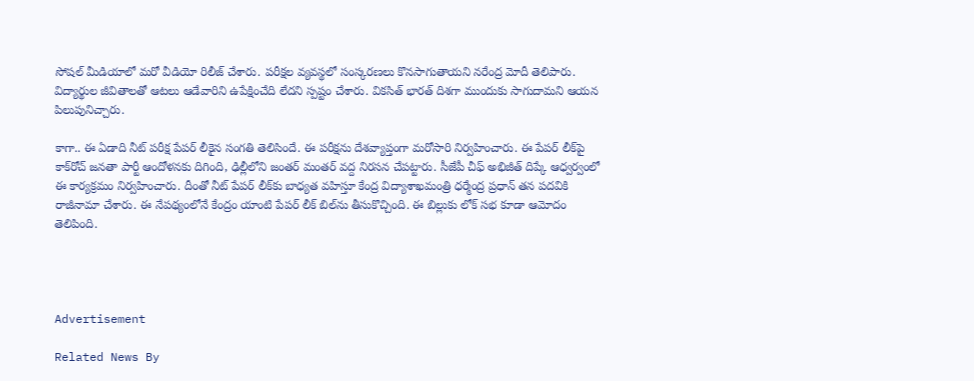సోషల్ మీడియాలో మరో వీడియో రిలీజ్ చేశారు. పరీక్షల వ్యవస్థలో సంస్కరణలు కొనసాగుతాయని నరేంద్ర మోదీ తెలిపారు. విద్యార్థుల జీవితాలతో ఆటలు ఆడేవారిని ఉపేక్షించేది లేదని స్పష్టం చేశారు. వికసిత్ భారత్ దిశగా ముందుకు సాగుదామని ఆయన పిలుపునిచ్చారు.

కాగా.. ఈ ఏడాది నీట్ పరీక్ష పేపర్‌ లీకైన సంగతి తెలిసిందే. ఈ పరీక్షను దేశవ్యాప్తంగా మరోసారి నిర్వహించారు. ఈ పేపర్ లీక్‌పై కాక్‌రోచ్ జనతా పార్టీ ఆందోళనకు దిగింది, ఢిల్లీలోని జంతర్ మంతర్ వద్ద నిరసన చేపట్టారు. సీజేపీ చీఫ్ అభిజీత్ దిప్కే ఆధ్వర్వంలో ఈ కార్యక్రమం నిర్వహించారు. దీంతో నీట్ పేపర్ లీక్‌కు బాధ్యత వహిస్తూ కేంద్ర విద్యాశాఖమంత్రి ధర్మేంద్ర ప్రధాన్ తన పదవికి రాజీనామా చేశారు. ఈ నేపథ్యంలోనే కేంద్రం యాంటి పేపర్ లీక్ బిల్‌ను తీసుకొచ్చింది. ఈ బిల్లుకు లోక్ సభ కూడా ఆమోదం తెలిపింది.




Advertisement

Related News By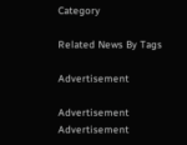Category

Related News By Tags

Advertisement

Advertisement
Advertisement